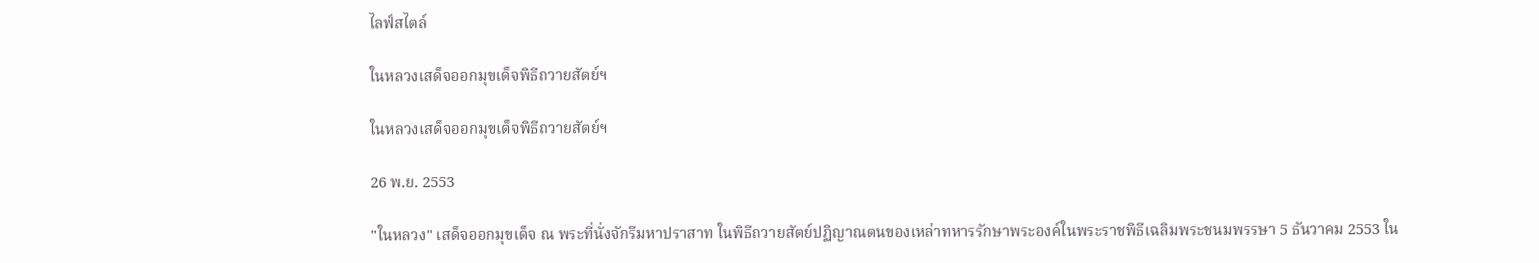ไลฟ์สไตล์

ในหลวงเสด็จออกมุขเด็จพิธีถวายสัตย์ฯ

ในหลวงเสด็จออกมุขเด็จพิธีถวายสัตย์ฯ

26 พ.ย. 2553

"ในหลวง" เสด็จออกมุขเด็จ ณ พระที่นั่งจักรีมหาปราสาท ในพิธีถวายสัตย์ปฏิญาณตนของเหล่าทหารรักษาพระองค์ในพระราชพิธีเฉลิมพระชนมพรรษา 5 ธันวาคม 2553 ใน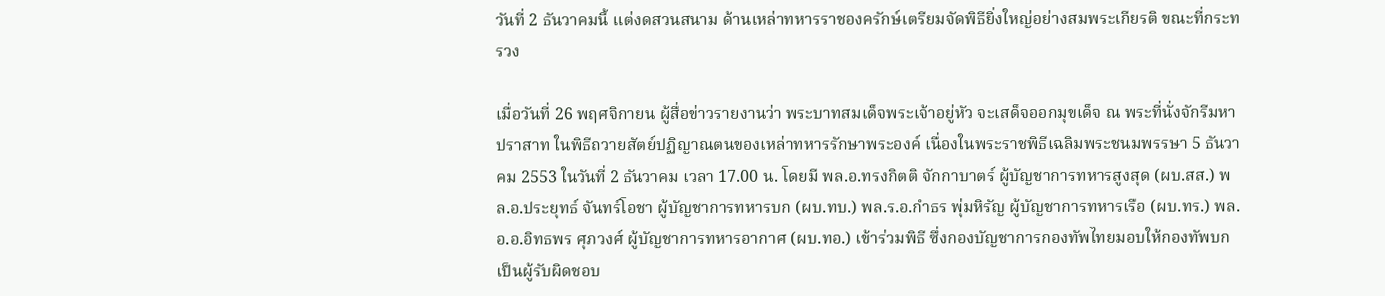วันที่ 2 ธันวาคมนี้ แต่งดสวนสนาม ด้านเหล่าทหารราชองครักษ์เตรียมจัดพิธียิ่งใหญ่อย่างสมพระเกียรติ ขณะที่กระทรวง

เมื่อวันที่ 26 พฤศจิกายน ผู้สื่อข่าวรายงานว่า พระบาทสมเด็จพระเจ้าอยู่หัว จะเสด็จออกมุขเด็จ ณ พระที่นั่งจักรีมหาปราสาท ในพิธีถวายสัตย์ปฏิญาณตนของเหล่าทหารรักษาพระองค์ เนื่องในพระราชพิธีเฉลิมพระชนมพรรษา 5 ธันวาคม 2553 ในวันที่ 2 ธันวาคม เวลา 17.00 น. โดยมี พล.อ.ทรงกิตติ จักกาบาตร์ ผู้บัญชาการทหารสูงสุด (ผบ.สส.) พล.อ.ประยุทธ์ จันทร์โอชา ผู้บัญชาการทหารบก (ผบ.ทบ.) พล.ร.อ.กำธร พุ่มหิรัญ ผู้บัญชาการทหารเรือ (ผบ.ทร.) พล.อ.อ.อิทธพร ศุภวงศ์ ผู้บัญชาการทหารอากาศ (ผบ.ทอ.) เข้าร่วมพิธี ซึ่งกองบัญชาการกองทัพไทยมอบให้กองทัพบกเป็นผู้รับผิดชอบ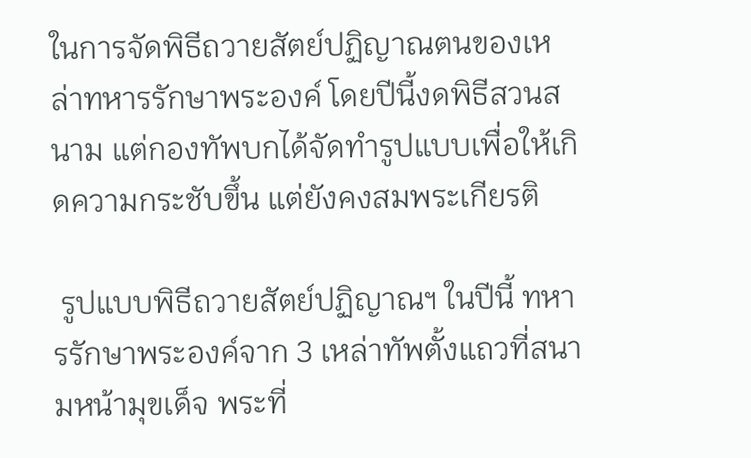ในการจัดพิธีถวายสัตย์ปฏิญาณตนของเหล่าทหารรักษาพระองค์ โดยปีนี้งดพิธีสวนสนาม แต่กองทัพบกได้จัดทำรูปแบบเพื่อให้เกิดความกระชับขึ้น แต่ยังคงสมพระเกียรติ

 รูปแบบพิธีถวายสัตย์ปฏิญาณฯ ในปีนี้ ทหารรักษาพระองค์จาก 3 เหล่าทัพตั้งแถวที่สนามหน้ามุขเด็จ พระที่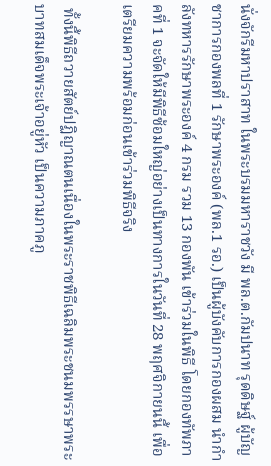นั่งจักรีมหาปราสาท ในพระบรมมหาราชวัง มี พล.ต.กัมปนาท รุดดิษฐ์ ผู้บัญชาการกองพลที่ 1 รักษาพระองค์ (พล.1 รอ.) เป็นผู้บังคับการกองผสม นำกำลังทหารรักษาพระองค์ 4 กรม รวม 13 กองพัน เข้าร่วมในพิธี โดยกองทัพภาคที่ 1 จะจัดให้มีพิธีซ้อมใหญ่อย่างเป็นทางการในวันที่ 28 พฤศจิกายนนี้ เพื่อเตรียมความพร้อมก่อนเข้าร่วมพิธีจริง

 ทั้งนี้พิธีถวายสัตย์ปฏิญาณตนเนื่องในพระราชพิธีเฉลิมพระชนมพรรษาพระบาทสมเด็จพระเจ้าอยู่หัว เป็นความภาคภู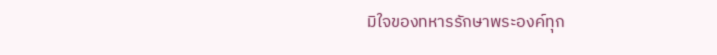มิใจของทหารรักษาพระองค์ทุก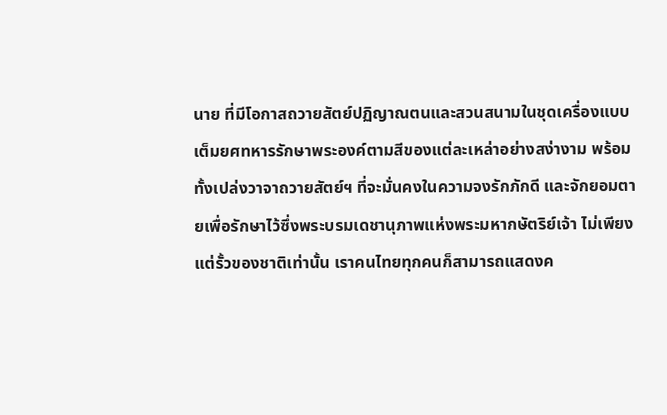นาย ที่มีโอกาสถวายสัตย์ปฏิญาณตนและสวนสนามในชุดเครื่องแบบเต็มยศทหารรักษาพระองค์ตามสีของแต่ละเหล่าอย่างสง่างาม พร้อมทั้งเปล่งวาจาถวายสัตย์ฯ ที่จะมั่นคงในความจงรักภักดี และจักยอมตายเพื่อรักษาไว้ซึ่งพระบรมเดชานุภาพแห่งพระมหากษัตริย์เจ้า ไม่เพียงแต่รั้วของชาติเท่านั้น เราคนไทยทุกคนก็สามารถแสดงค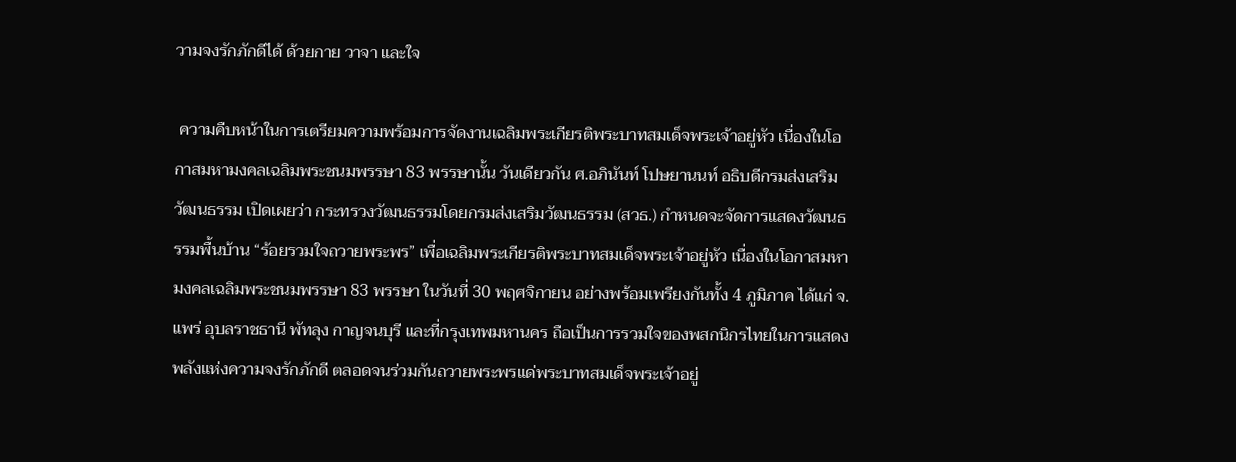วามจงรักภักดีได้ ด้วยกาย วาจา และใจ

 ความคืบหน้าในการเตรียมความพร้อมการจัดงานเฉลิมพระเกียรติพระบาทสมเด็จพระเจ้าอยู่หัว เนื่องในโอกาสมหามงคลเฉลิมพระชนมพรรษา 83 พรรษานั้น วันเดียวกัน ศ.อภินันท์ โปษยานนท์ อธิบดีกรมส่งเสริมวัฒนธรรม เปิดเผยว่า กระทรวงวัฒนธรรมโดยกรมส่งเสริมวัฒนธรรม (สวธ.) กำหนดจะจัดการแสดงวัฒนธรรมพื้นบ้าน “ร้อยรวมใจถวายพระพร” เพื่อเฉลิมพระเกียรติพระบาทสมเด็จพระเจ้าอยู่หัว เนื่องในโอกาสมหามงคลเฉลิมพระชนมพรรษา 83 พรรษา ในวันที่ 30 พฤศจิกายน อย่างพร้อมเพรียงกันทั้ง 4 ภูมิภาค ได้แก่ จ.แพร่ อุบลราชธานี พัทลุง กาญจนบุรี และที่กรุงเทพมหานคร ถือเป็นการรวมใจของพสกนิกรไทยในการแสดงพลังแห่งความจงรักภักดี ตลอดจนร่วมกันถวายพระพรแด่พระบาทสมเด็จพระเจ้าอยู่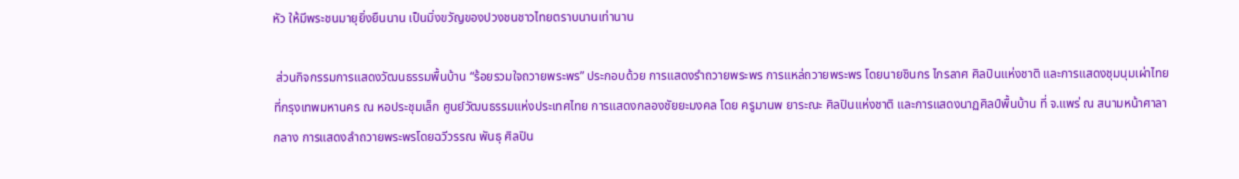หัว ให้มีพระชนมายุยิ่งยืนนาน เป็นมิ่งขวัญของปวงชนชาวไทยตราบนานเท่านาน

 ส่วนกิจกรรมการแสดงวัฒนธรรมพื้นบ้าน “ร้อยรวมใจถวายพระพร” ประกอบด้วย การแสดงรำถวายพระพร การแหล่ถวายพระพร โดยนายชินกร ไกรลาศ ศิลปินแห่งชาติ และการแสดงชุมนุมเผ่าไทย ที่กรุงเทพมหานคร ณ หอประชุมเล็ก ศูนย์วัฒนธรรมแห่งประเทศไทย การแสดงกลองชัยยะมงคล โดย ครูมานพ ยาระณะ ศิลปินแห่งชาติ และการแสดงนาฏศิลป์พื้นบ้าน ที่ จ.แพร่ ณ สนามหน้าศาลากลาง การแสดงลำถวายพระพรโดยฉวีวรรณ พันธุ ศิลปิน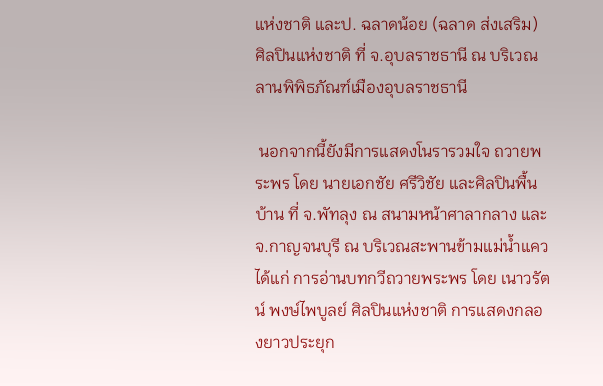แห่งชาติ และป. ฉลาดน้อย (ฉลาด ส่งเสริม) ศิลปินแห่งชาติ ที่ จ.อุบลราชธานี ณ บริเวณลานพิพิธภัณฑ์เมืองอุบลราชธานี

 นอกจากนี้ยังมีการแสดงโนรารวมใจ ถวายพระพร โดย นายเอกชัย ศรีวิชัย และศิลปินพื้นบ้าน ที่ จ.พัทลุง ณ สนามหน้าศาลากลาง และ จ.กาญจนบุรี ณ บริเวณสะพานข้ามแม่น้ำแคว ได้แก่ การอ่านบทกวีถวายพระพร โดย เนาวรัตน์ พงษ์ไพบูลย์ ศิลปินแห่งชาติ การแสดงกลองยาวประยุก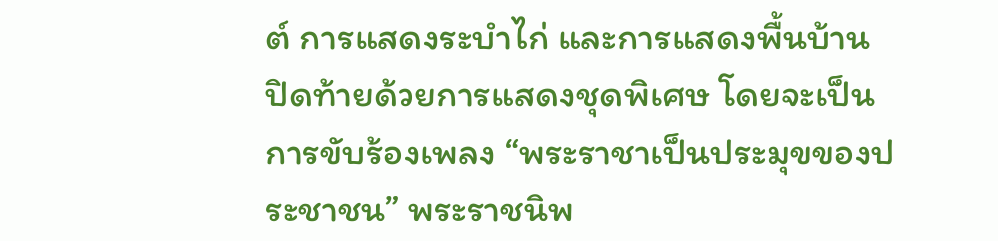ต์ การแสดงระบำไก่ และการแสดงพื้นบ้าน ปิดท้ายด้วยการแสดงชุดพิเศษ โดยจะเป็นการขับร้องเพลง “พระราชาเป็นประมุขของประชาชน” พระราชนิพ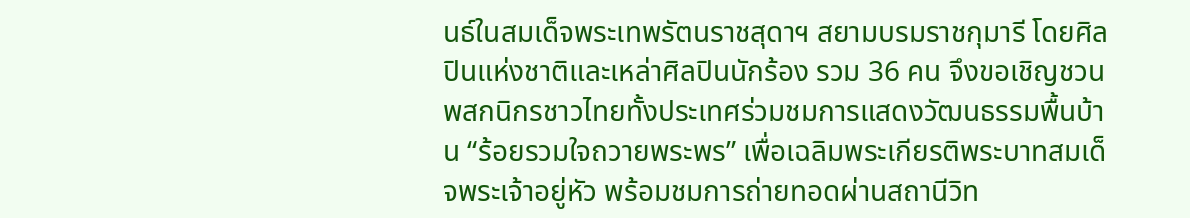นธ์ในสมเด็จพระเทพรัตนราชสุดาฯ สยามบรมราชกุมารี โดยศิลปินแห่งชาติและเหล่าศิลปินนักร้อง รวม 36 คน จึงขอเชิญชวนพสกนิกรชาวไทยทั้งประเทศร่วมชมการแสดงวัฒนธรรมพื้นบ้าน “ร้อยรวมใจถวายพระพร” เพื่อเฉลิมพระเกียรติพระบาทสมเด็จพระเจ้าอยู่หัว พร้อมชมการถ่ายทอดผ่านสถานีวิท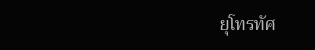ยุโทรทัศ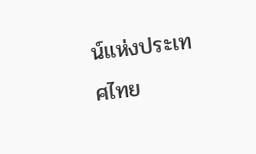น์แห่งประเทศไทย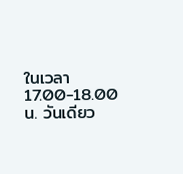ในเวลา 17.00-18.00 น. วันเดียว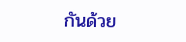กันด้วย